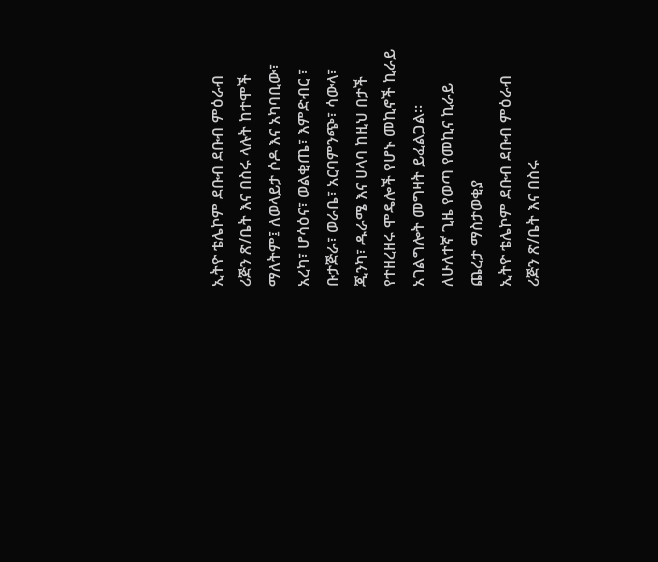ኢትዮ ቴሌኮም ደቡብ ደቡብ ምዕራብ ሪጅን ጽ/ቤት እና በስሩ ላሉት ከተሞች ማለትም፤ ለወላይታ ሶዶ እና አካባቢው፣ አረካ፣ ሆሳዕና፣ ወልቂጤ፣ እምድብር ፣ ቡታጅራ፣ ወራቤ፣ አርባምንጭ፣ ሳውላ፣ ጂንካ፣ ዱራሜ እና ሀላባ ከዚህ በታች የተዘረዘሩ ሞዴሎች የሆኑ መኪኖች ኪራይ አገልግሎት መግዛት ይፈልጋል፡፡
ለሁለተኛ ጊዜ የወጣ የመኪና ኪራይ ጨረታ ማስታወቂያ
ኢትዮ ቴሌኮም ደቡብ ደቡብ ምዕራብ ሪጅን ጽ/ቤት እና በስሩ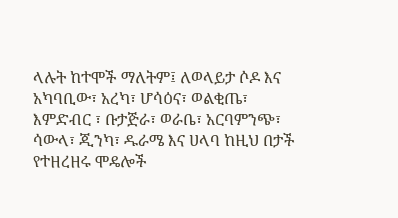ላሉት ከተሞች ማለትም፤ ለወላይታ ሶዶ እና አካባቢው፣ አረካ፣ ሆሳዕና፣ ወልቂጤ፣ እምድብር ፣ ቡታጅራ፣ ወራቤ፣ አርባምንጭ፣ ሳውላ፣ ጂንካ፣ ዱራሜ እና ሀላባ ከዚህ በታች የተዘረዘሩ ሞዴሎች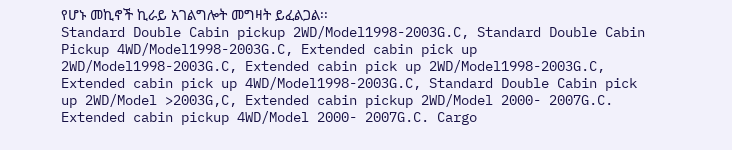የሆኑ መኪኖች ኪራይ አገልግሎት መግዛት ይፈልጋል፡፡
Standard Double Cabin pickup 2WD/Model1998-2003G.C, Standard Double Cabin Pickup 4WD/Model1998-2003G.C, Extended cabin pick up 2WD/Model1998-2003G.C, Extended cabin pick up 2WD/Model1998-2003G.C, Extended cabin pick up 4WD/Model1998-2003G.C, Standard Double Cabin pick up 2WD/Model >2003G,C, Extended cabin pickup 2WD/Model 2000- 2007G.C. Extended cabin pickup 4WD/Model 2000- 2007G.C. Cargo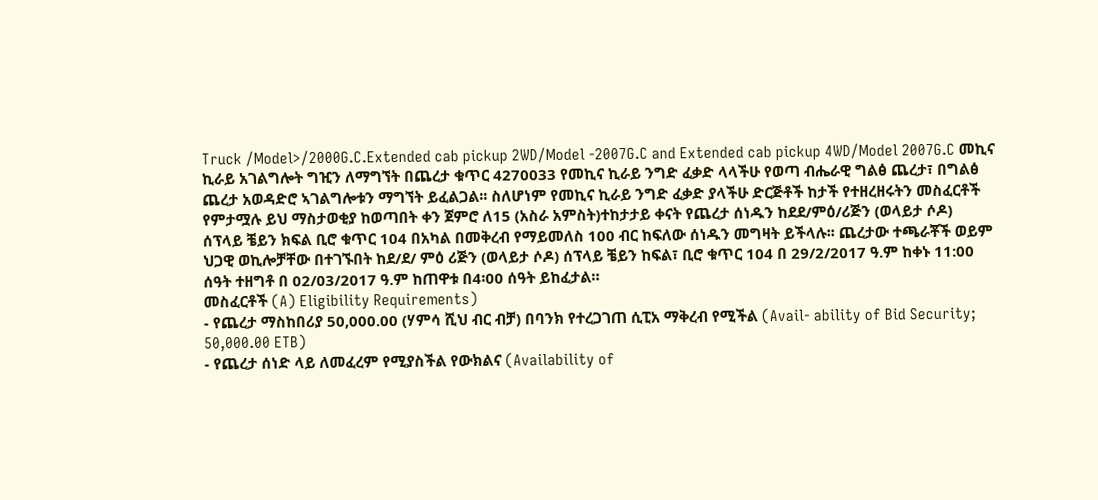Truck /Model>/2000G.C.Extended cab pickup 2WD/Model -2007G.C and Extended cab pickup 4WD/Model 2007G.C መኪና ኪራይ አገልግሎት ግዢን ለማግኘት በጨረታ ቁጥር 4270033 የመኪና ኪራይ ንግድ ፈቃድ ላላችሁ የወጣ ብሔራዊ ግልፅ ጨረታ፣ በግልፅ ጨረታ አወዳድሮ ኣገልግሎቱን ማግኘት ይፈልጋል፡፡ ስለሆነም የመኪና ኪራይ ንግድ ፈቃድ ያላችሁ ድርጅቶች ከታች የተዘረዘሩትን መስፈርቶች የምታሟሉ ይህ ማስታወቂያ ከወጣበት ቀን ጀምሮ ለ15 (አስራ አምስት)ተከታታይ ቀናት የጨረታ ሰነዱን ከደደ/ምዕ/ሪጅን (ወላይታ ሶዶ) ሰፕላይ ቼይን ክፍል ቢሮ ቁጥር 104 በአካል በመቅረብ የማይመለስ 100 ብር ከፍለው ሰነዱን መግዛት ይችላሉ፡፡ ጨረታው ተጫራቾች ወይም ህጋዊ ወኪሎቻቸው በተገኙበት ከደ/ደ/ ምዕ ሪጅን (ወላይታ ሶዶ) ሰፕላይ ቼይን ከፍል፣ ቢሮ ቁጥር 104 በ 29/2/2017 ዓ.ም ከቀኑ 11:00 ሰዓት ተዘግቶ በ 02/03/2017 ዓ.ም ከጠዋቱ በ4፡00 ሰዓት ይከፈታል።
መስፈርቶች (A) Eligibility Requirements)
- የጨረታ ማስከበሪያ 50,000.00 (ሃምሳ ሺህ ብር ብቻ) በባንክ የተረጋገጠ ሲፒአ ማቅረብ የሚችል (Avail- ability of Bid Security; 50,000.00 ETB)
- የጨረታ ሰነድ ላይ ለመፈረም የሚያስችል የውክልና (Availability of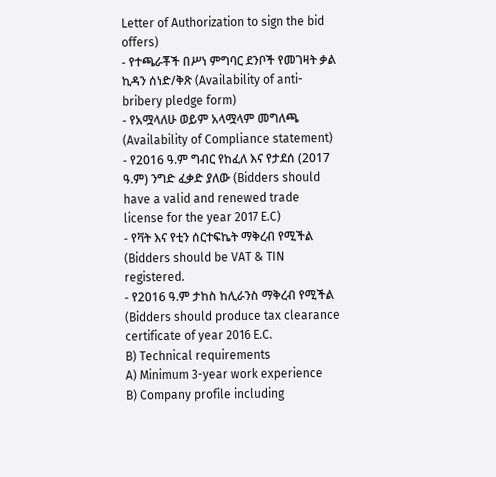Letter of Authorization to sign the bid offers)
- የተጫራቾች በሥነ ምግባር ደንቦች የመገዛት ቃል ኪዳን ሰነድ/ቅጽ (Availability of anti-bribery pledge form)
- የአሟላለሁ ወይም አላሟላም መግለጫ (Availability of Compliance statement)
- የ2016 ዓ.ም ግብር የከፈለ እና የታደሰ (2017 ዓ.ም) ንግድ ፈቃድ ያለው (Bidders should have a valid and renewed trade license for the year 2017 E.C)
- የቫት እና የቲን ሰርተፍኬት ማቅረብ የሚችል (Bidders should be VAT & TIN registered.
- የ2016 ዓ.ም ታከስ ከሊራንስ ማቅረብ የሚችል (Bidders should produce tax clearance certificate of year 2016 E.C.
B) Technical requirements
A) Minimum 3-year work experience
B) Company profile including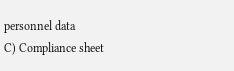personnel data
C) Compliance sheet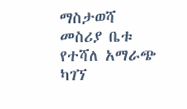ማስታወሻ
መስሪያ ቤቱ የተሻለ አማራጭ ካገኘ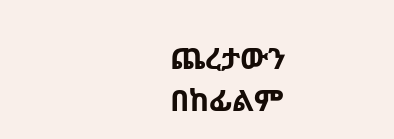ጨረታውን በከፊልም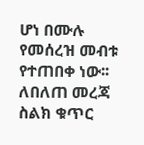ሆነ በሙሉ የመሰረዝ መብቱ የተጠበቀ ነው፡፡
ለበለጠ መረጃ ስልክ ቁጥር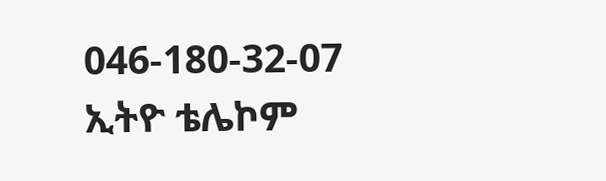046-180-32-07
ኢትዮ ቴሌኮም